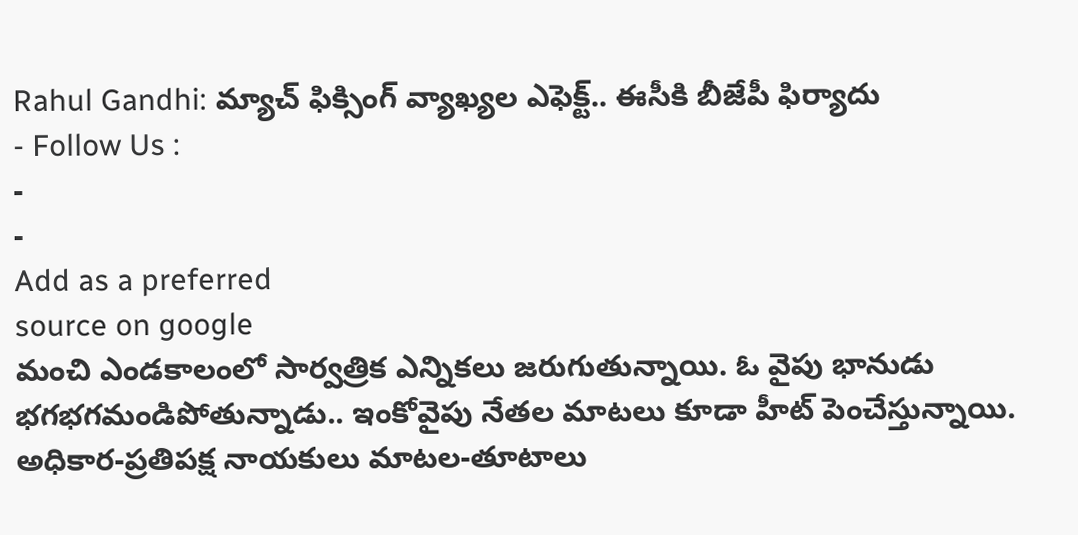Rahul Gandhi: మ్యాచ్ ఫిక్సింగ్ వ్యాఖ్యల ఎఫెక్ట్.. ఈసీకి బీజేపీ ఫిర్యాదు
- Follow Us :
-
-
Add as a preferred
source on google
మంచి ఎండకాలంలో సార్వత్రిక ఎన్నికలు జరుగుతున్నాయి. ఓ వైపు భానుడు భగభగమండిపోతున్నాడు.. ఇంకోవైపు నేతల మాటలు కూడా హీట్ పెంచేస్తున్నాయి. అధికార-ప్రతిపక్ష నాయకులు మాటల-తూటాలు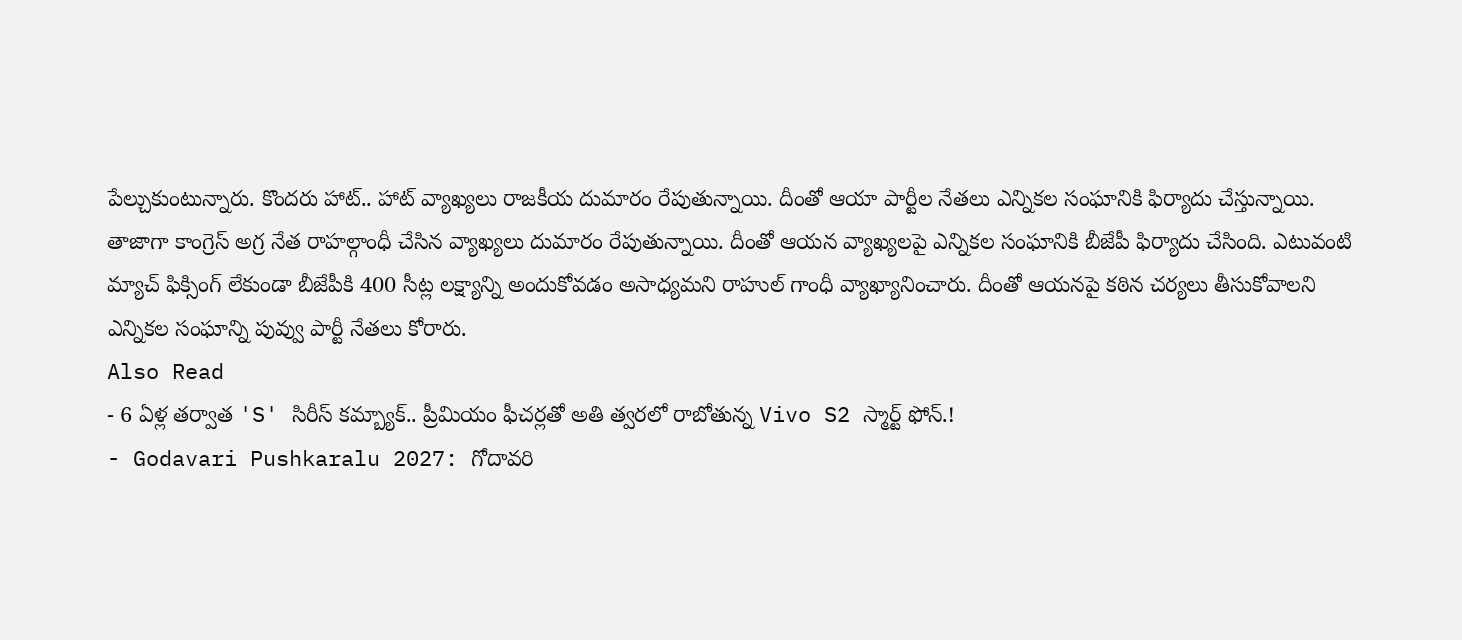పేల్చుకుంటున్నారు. కొందరు హాట్.. హాట్ వ్యాఖ్యలు రాజకీయ దుమారం రేపుతున్నాయి. దీంతో ఆయా పార్టీల నేతలు ఎన్నికల సంఘానికి ఫిర్యాదు చేస్తున్నాయి.
తాజాగా కాంగ్రెస్ అగ్ర నేత రాహల్గాంధీ చేసిన వ్యాఖ్యలు దుమారం రేపుతున్నాయి. దీంతో ఆయన వ్యాఖ్యలపై ఎన్నికల సంఘానికి బీజేపీ ఫిర్యాదు చేసింది. ఎటువంటి మ్యాచ్ ఫిక్సింగ్ లేకుండా బీజేపీకి 400 సీట్ల లక్ష్యాన్ని అందుకోవడం అసాధ్యమని రాహుల్ గాంధీ వ్యాఖ్యానించారు. దీంతో ఆయనపై కఠిన చర్యలు తీసుకోవాలని ఎన్నికల సంఘాన్ని పువ్వు పార్టీ నేతలు కోరారు.
Also Read
- 6 ఏళ్ల తర్వాత 'S' సిరీస్ కమ్బ్యాక్.. ప్రీమియం ఫీచర్లతో అతి త్వరలో రాబోతున్న Vivo S2 స్మార్ట్ ఫోన్.!
- Godavari Pushkaralu 2027: గోదావరి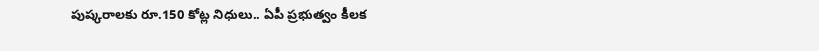పుష్కరాలకు రూ.150 కోట్ల నిధులు.. ఏపీ ప్రభుత్వం కీలక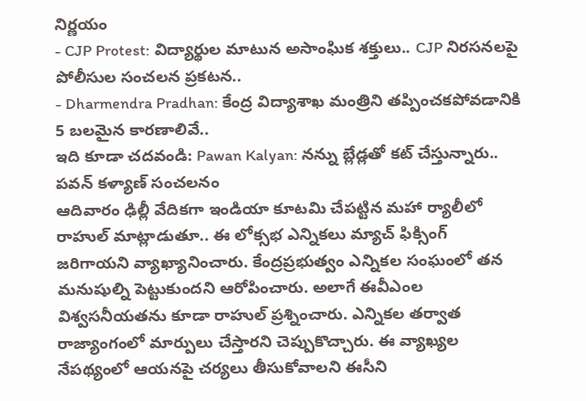నిర్ణయం
- CJP Protest: విద్యార్థుల మాటున అసాంఘిక శక్తులు.. CJP నిరసనలపై పోలీసుల సంచలన ప్రకటన..
- Dharmendra Pradhan: కేంద్ర విద్యాశాఖ మంత్రిని తప్పించకపోవడానికి 5 బలమైన కారణాలివే..
ఇది కూడా చదవండి: Pawan Kalyan: నన్ను బ్లేడ్లతో కట్ చేస్తున్నారు.. పవన్ కళ్యాణ్ సంచలనం
ఆదివారం ఢిల్లీ వేదికగా ఇండియా కూటమి చేపట్టిన మహా ర్యాలీలో రాహుల్ మాట్లాడుతూ.. ఈ లోక్సభ ఎన్నికలు మ్యాచ్ ఫిక్సింగ్ జరిగాయని వ్యాఖ్యానించారు. కేంద్రప్రభుత్వం ఎన్నికల సంఘంలో తన మనుషుల్ని పెట్టుకుందని ఆరోపించారు. అలాగే ఈవీఎంల విశ్వసనీయతను కూడా రాహుల్ ప్రశ్నించారు. ఎన్నికల తర్వాత రాజ్యాంగంలో మార్పులు చేస్తారని చెప్పుకొచ్చారు. ఈ వ్యాఖ్యల నేపథ్యంలో ఆయనపై చర్యలు తీసుకోవాలని ఈసీని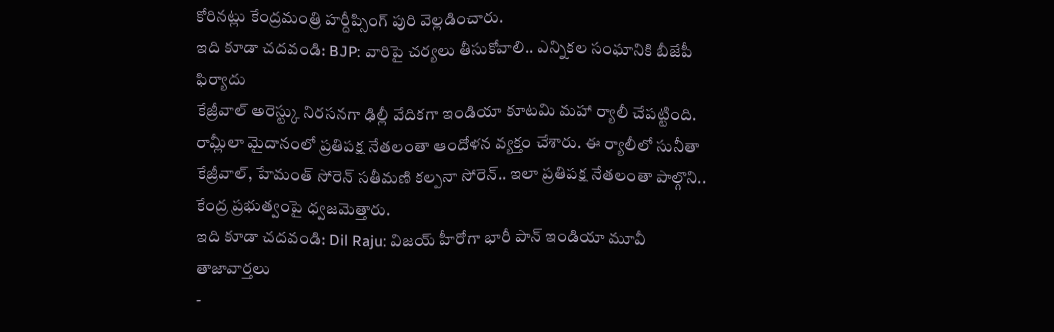కోరినట్లు కేంద్రమంత్రి హర్దీప్సింగ్ పురి వెల్లడించారు.
ఇది కూడా చదవండి: BJP: వారిపై చర్యలు తీసుకోవాలి.. ఎన్నికల సంఘానికి బీజేపీ ఫిర్యాదు
కేజ్రీవాల్ అరెస్ట్కు నిరసనగా ఢిల్లీ వేదికగా ఇండియా కూటమి మహా ర్యాలీ చేపట్టింది. రామ్లీలా మైదానంలో ప్రతిపక్ష నేతలంతా ఆందోళన వ్యక్తం చేశారు. ఈ ర్యాలీలో సునీతా కేజ్రీవాల్, హేమంత్ సోరెన్ సతీమణి కల్పనా సోరెన్.. ఇలా ప్రతిపక్ష నేతలంతా పాల్గొని.. కేంద్ర ప్రభుత్వంపై ధ్వజమెత్తారు.
ఇది కూడా చదవండి: Dil Raju: విజయ్ హీరోగా భారీ పాన్ ఇండియా మూవీ
తాజావార్తలు
-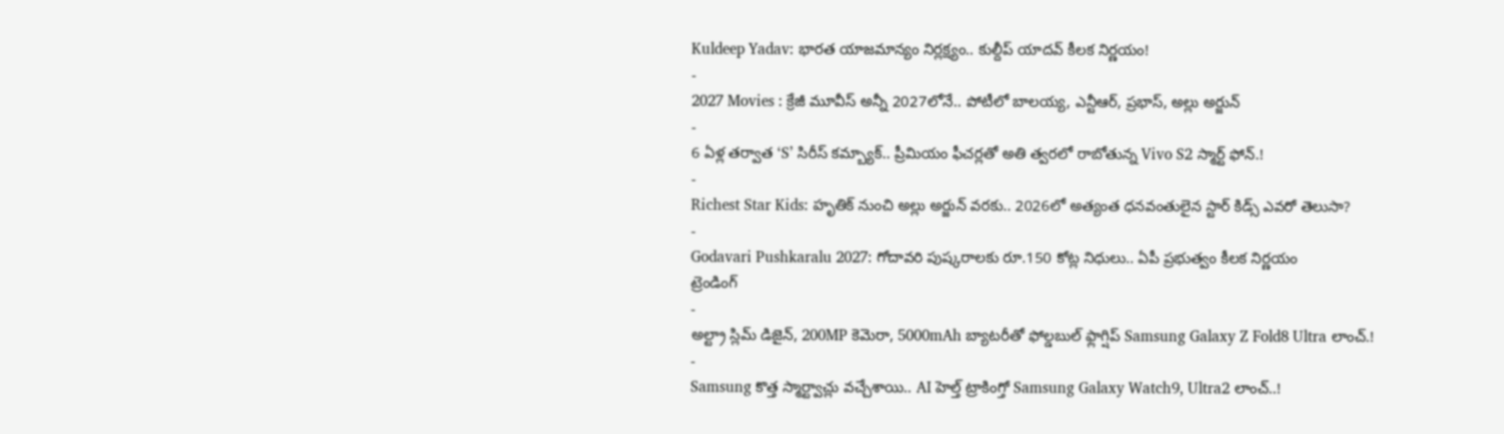Kuldeep Yadav: భారత యాజమాన్యం నిర్లక్ష్యం.. కుల్దీప్ యాదవ్ కీలక నిర్ణయం!
-
2027 Movies : క్రేజీ మూవీస్ అన్నీ 2027లోనే.. పోటీలో బాలయ్య, ఎన్టీఆర్, ప్రభాస్, అల్లు అర్జున్
-
6 ఏళ్ల తర్వాత ‘S’ సిరీస్ కమ్బ్యాక్.. ప్రీమియం ఫీచర్లతో అతి త్వరలో రాబోతున్న Vivo S2 స్మార్ట్ ఫోన్.!
-
Richest Star Kids: హృతిక్ నుంచి అల్లు అర్జున్ వరకు.. 2026లో అత్యంత ధనవంతులైన స్టార్ కిడ్స్ ఎవరో తెలుసా?
-
Godavari Pushkaralu 2027: గోదావరి పుష్కరాలకు రూ.150 కోట్ల నిధులు.. ఏపీ ప్రభుత్వం కీలక నిర్ణయం
ట్రెండింగ్
-
అల్ట్రా స్లిమ్ డిజైన్, 200MP కెమెరా, 5000mAh బ్యాటరీతో ఫోల్డబుల్ ఫ్లాగ్షిప్ Samsung Galaxy Z Fold8 Ultra లాంచ్.!
-
Samsung కొత్త స్మార్ట్వాచ్లు వచ్చేశాయి.. AI హెల్త్ ట్రాకింగ్తో Samsung Galaxy Watch9, Ultra2 లాంచ్..!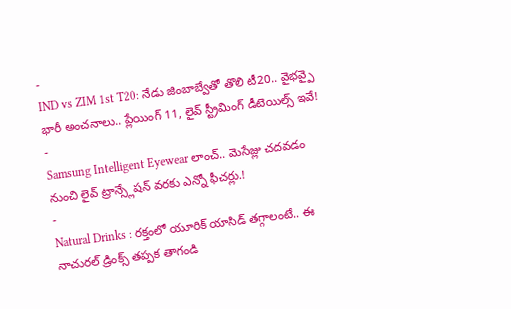-
IND vs ZIM 1st T20: నేడు జింబాబ్వేతో తొలి టీ20.. వైభవ్పై భారీ అంచనాలు.. ప్లేయింగ్ 11, లైవ్ స్ట్రీమింగ్ డీటెయిల్స్ ఇవే!
-
Samsung Intelligent Eyewear లాంచ్.. మెసేజ్లు చదవడం నుంచి లైవ్ ట్రాన్స్లేషన్ వరకు ఎన్నో ఫీచర్లు.!
-
Natural Drinks : రక్తంలో యూరిక్ యాసిడ్ తగ్గాలంటే.. ఈ నాచురల్ డ్రింక్స్ తప్పక తాగండి